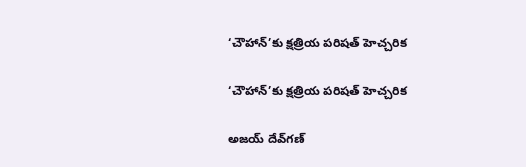‘చౌహాన్’కు క్షత్రియ పరిషత్ హెచ్చరిక

‘చౌహాన్’కు క్షత్రియ పరిషత్ హెచ్చరిక

అజయ్ దేవ్‌గణ్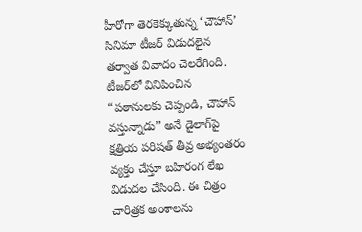హీరోగా తెరకెక్కుతున్న ‘చౌహాన్’ సినిమా టీజర్ విడుదలైన తర్వాత వివాదం చెలరేగింది. టీజర్‌లో వినిపించిన “పఠానులకు చెప్పండి, చౌహాన్ వస్తున్నాడు” అనే డైలాగ్‌పై క్షత్రియ పరిషత్ తీవ్ర అభ్యంతరం వ్యక్తం చేస్తూ బహిరంగ లేఖ విడుదల చేసింది. ఈ చిత్రం చారిత్రక అంశాలను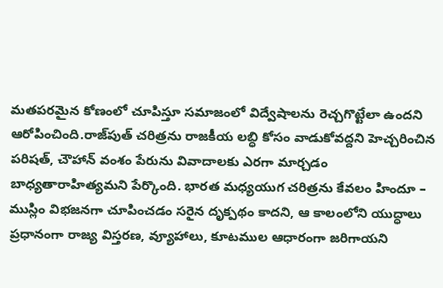మతపరమైన కోణంలో చూపిస్తూ సమాజంలో విద్వేషాలను రెచ్చగొట్టేలా ఉందని ఆరోపించింది.రాజ్‌పుత్ చరిత్రను రాజకీయ లబ్ధి కోసం వాడుకోవద్దని హెచ్చరించిన పరిషత్, చౌహాన్ వంశం పేరును వివాదాలకు ఎరగా మార్చడం బాధ్యతారాహిత్యమని పేర్కొంది. భారత మధ్యయుగ చరిత్రను కేవలం హిందూ – ముస్లిం విభజనగా చూపించడం సరైన దృక్పథం కాదని, ఆ కాలంలోని యుద్ధాలు ప్రధానంగా రాజ్య విస్తరణ, వ్యూహాలు, కూటముల ఆధారంగా జరిగాయని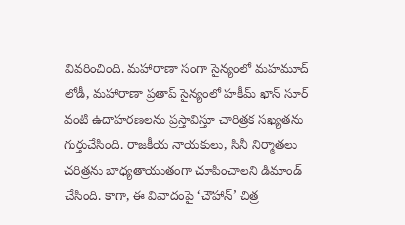వివరించింది. మహారాణా సంగా సైన్యంలో మహమూద్ లోడీ, మహారాణా ప్రతాప్ సైన్యంలో హకీమ్ ఖాన్ సూర్ వంటి ఉదాహరణలను ప్రస్తావిస్తూ చారిత్రక సఖ్యతను గుర్తుచేసింది. రాజకీయ నాయకులు, సినీ నిర్మాతలు చరిత్రను బాధ్యతాయుతంగా చూపించాలని డిమాండ్ చేసింది. కాగా, ఈ వివాదంపై ‘చౌహాన్’ చిత్ర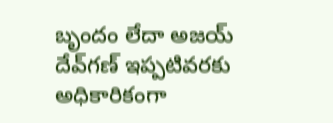బృందం లేదా అజయ్ దేవ్‌గణ్ ఇప్పటివరకు అధికారికంగా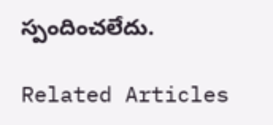స్పందించలేదు.

Related Articles